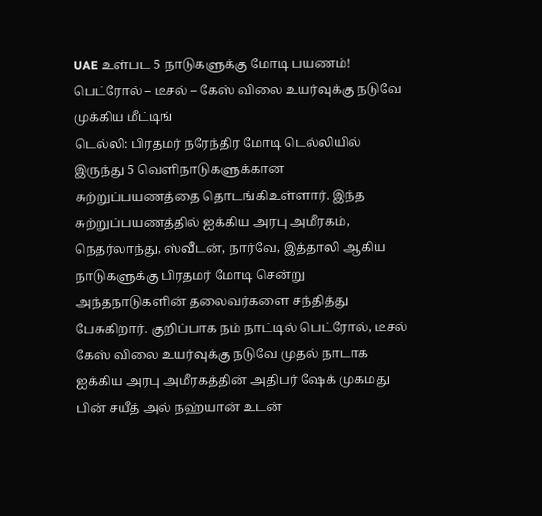UAE உள்பட 5 நாடுகளுக்கு மோடி பயணம்! பெட்ரோல் – டீசல் – கேஸ் விலை உயர்வுக்கு நடுவே முக்கிய மீட்டிங்
டெல்லி: பிரதமர் நரேந்திர மோடி டெல்லியில் இருந்து 5 வெளிநாடுகளுக்கான சுற்றுப்பயணத்தை தொடங்கிஉள்ளார். இந்த சுற்றுப்பயணத்தில் ஐக்கிய அரபு அமீரகம், நெதர்லாந்து, ஸ்வீடன், நார்வே, இத்தாலி ஆகிய நாடுகளுக்கு பிரதமர் மோடி சென்று அந்தநாடுகளின் தலைவர்களை சந்தித்து பேசுகிறார். குறிப்பாக நம் நாட்டில் பெட்ரோல், டீசல் கேஸ் விலை உயர்வுக்கு நடுவே முதல் நாடாக ஐக்கிய அரபு அமீரகத்தின் அதிபர் ஷேக் முகமது பின் சயீத் அல் நஹ்யான் உடன்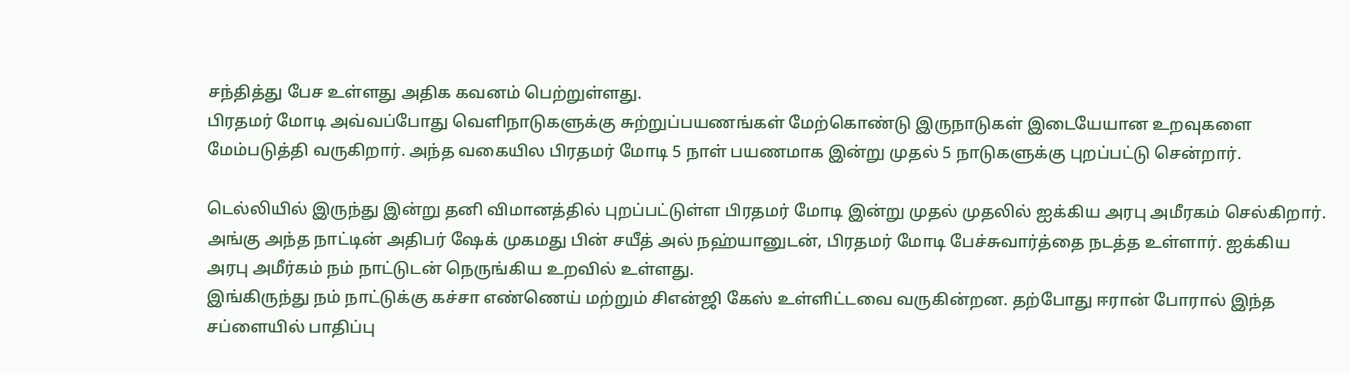சந்தித்து பேச உள்ளது அதிக கவனம் பெற்றுள்ளது.
பிரதமர் மோடி அவ்வப்போது வெளிநாடுகளுக்கு சுற்றுப்பயணங்கள் மேற்கொண்டு இருநாடுகள் இடையேயான உறவுகளை மேம்படுத்தி வருகிறார். அந்த வகையில பிரதமர் மோடி 5 நாள் பயணமாக இன்று முதல் 5 நாடுகளுக்கு புறப்பட்டு சென்றார்.

டெல்லியில் இருந்து இன்று தனி விமானத்தில் புறப்பட்டுள்ள பிரதமர் மோடி இன்று முதல் முதலில் ஐக்கிய அரபு அமீரகம் செல்கிறார். அங்கு அந்த நாட்டின் அதிபர் ஷேக் முகமது பின் சயீத் அல் நஹ்யானுடன், பிரதமர் மோடி பேச்சுவார்த்தை நடத்த உள்ளார். ஐக்கிய அரபு அமீர்கம் நம் நாட்டுடன் நெருங்கிய உறவில் உள்ளது.
இங்கிருந்து நம் நாட்டுக்கு கச்சா எண்ணெய் மற்றும் சிஎன்ஜி கேஸ் உள்ளிட்டவை வருகின்றன. தற்போது ஈரான் போரால் இந்த சப்ளையில் பாதிப்பு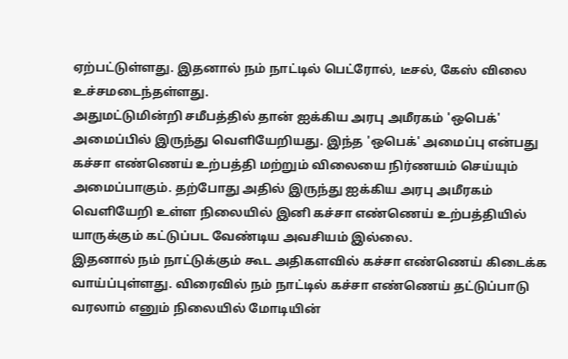ஏற்பட்டுள்ளது. இதனால் நம் நாட்டில் பெட்ரோல், டீசல், கேஸ் விலை உச்சமடைந்தள்ளது.
அதுமட்டுமின்றி சமீபத்தில் தான் ஐக்கிய அரபு அமீரகம் 'ஒபெக்' அமைப்பில் இருந்து வெளியேறியது. இந்த 'ஒபெக்' அமைப்பு என்பது கச்சா எண்ணெய் உற்பத்தி மற்றும் விலையை நிர்ணயம் செய்யும் அமைப்பாகும். தற்போது அதில் இருந்து ஐக்கிய அரபு அமீரகம் வெளியேறி உள்ள நிலையில் இனி கச்சா எண்ணெய் உற்பத்தியில் யாருக்கும் கட்டுப்பட வேண்டிய அவசியம் இல்லை.
இதனால் நம் நாட்டுக்கும் கூட அதிகளவில் கச்சா எண்ணெய் கிடைக்க வாய்ப்புள்ளது. விரைவில் நம் நாட்டில் கச்சா எண்ணெய் தட்டுப்பாடு வரலாம் எனும் நிலையில் மோடியின்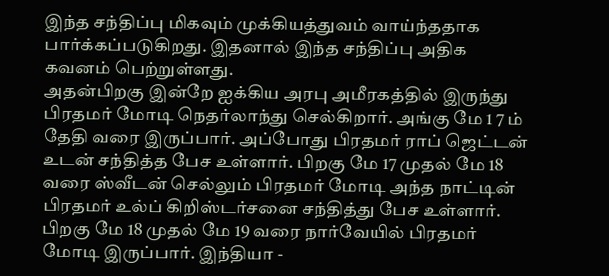இந்த சந்திப்பு மிகவும் முக்கியத்துவம் வாய்ந்ததாக பார்க்கப்படுகிறது. இதனால் இந்த சந்திப்பு அதிக கவனம் பெற்றுள்ளது.
அதன்பிறகு இன்றே ஐக்கிய அரபு அமீரகத்தில் இருந்து பிரதமர் மோடி நெதர்லாந்து செல்கிறார். அங்கு மே 1 7 ம் தேதி வரை இருப்பார். அப்போது பிரதமர் ராப் ஜெட்டன் உடன் சந்தித்த பேச உள்ளார். பிறகு மே 17 முதல் மே 18 வரை ஸ்வீடன் செல்லும் பிரதமர் மோடி அந்த நாட்டின் பிரதமர் உல்ப் கிறிஸ்டர்சனை சந்தித்து பேச உள்ளார்.
பிறகு மே 18 முதல் மே 19 வரை நார்வேயில் பிரதமர் மோடி இருப்பார். இந்தியா -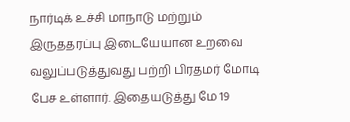நார்டிக் உச்சி மாநாடு மற்றும் இருததரப்பு இடையேயான உறவை வலுப்படுத்துவது பற்றி பிரதமர் மோடி பேச உள்ளார். இதையடுத்து மே 19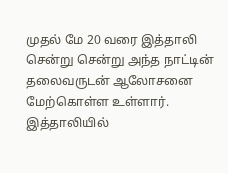முதல் மே 20 வரை இத்தாலி சென்று சென்று அந்த நாட்டின் தலைவருடன் ஆலோசனை மேற்கொள்ள உள்ளார். இத்தாலியில்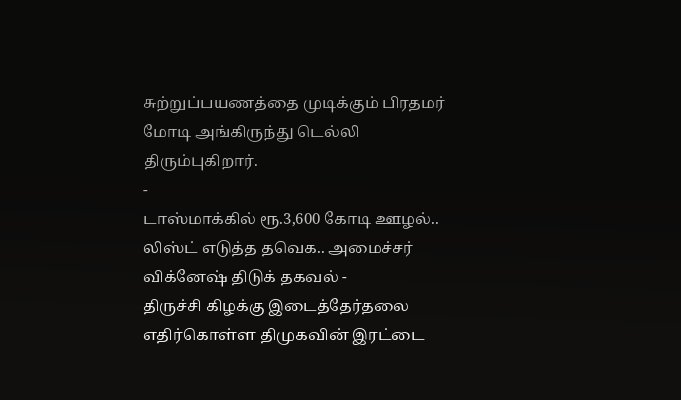சுற்றுப்பயணத்தை முடிக்கும் பிரதமர் மோடி அங்கிருந்து டெல்லி திரும்புகிறார்.
-
டாஸ்மாக்கில் ரூ.3,600 கோடி ஊழல்.. லிஸ்ட் எடுத்த தவெக.. அமைச்சர் விக்னேஷ் திடுக் தகவல் -
திருச்சி கிழக்கு இடைத்தேர்தலை எதிர்கொள்ள திமுகவின் இரட்டை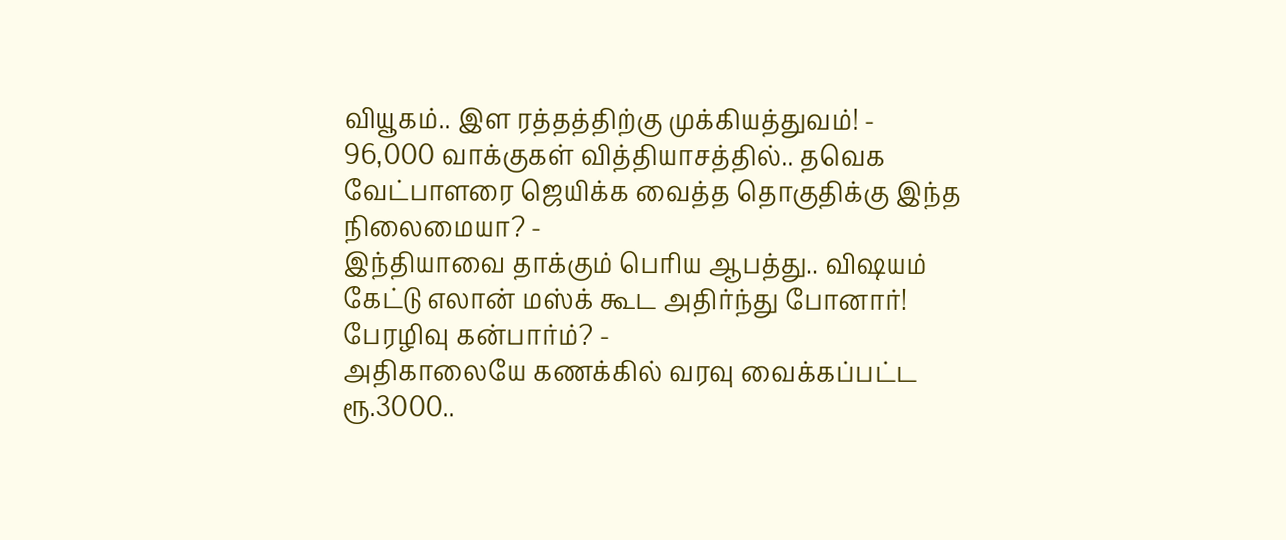வியூகம்.. இள ரத்தத்திற்கு முக்கியத்துவம்! -
96,000 வாக்குகள் வித்தியாசத்தில்.. தவெக வேட்பாளரை ஜெயிக்க வைத்த தொகுதிக்கு இந்த நிலைமையா? -
இந்தியாவை தாக்கும் பெரிய ஆபத்து.. விஷயம் கேட்டு எலான் மஸ்க் கூட அதிர்ந்து போனார்! பேரழிவு கன்பார்ம்? -
அதிகாலையே கணக்கில் வரவு வைக்கப்பட்ட ரூ.3000..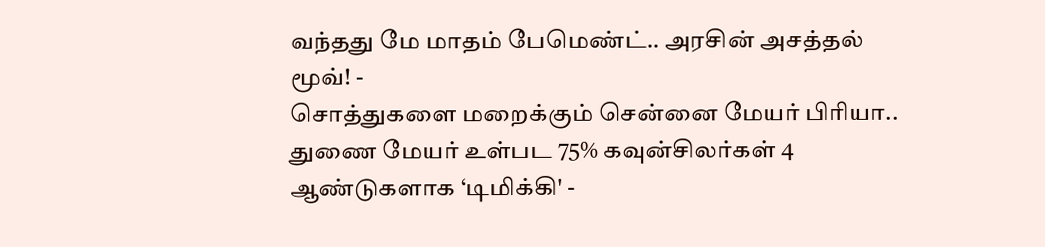வந்தது மே மாதம் பேமெண்ட்.. அரசின் அசத்தல் மூவ்! -
சொத்துகளை மறைக்கும் சென்னை மேயர் பிரியா.. துணை மேயர் உள்பட 75% கவுன்சிலர்கள் 4 ஆண்டுகளாக ‘டிமிக்கி' -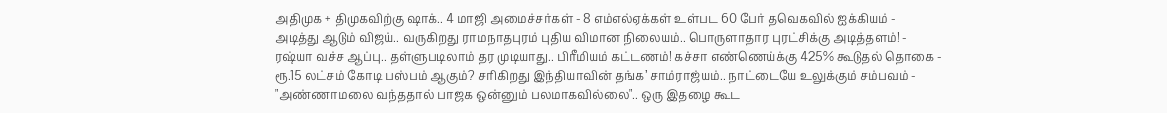அதிமுக + திமுகவிற்கு ஷாக்.. 4 மாஜி அமைச்சர்கள் - 8 எம்எல்ஏக்கள் உள்பட 60 பேர் தவெகவில் ஐக்கியம் -
அடித்து ஆடும் விஜய்.. வருகிறது ராமநாதபுரம் புதிய விமான நிலையம்.. பொருளாதார புரட்சிக்கு அடித்தளம்! -
ரஷ்யா வச்ச ஆப்பு.. தள்ளுபடிலாம் தர முடியாது.. பிரீமியம் கட்டணம்! கச்சா எண்ணெய்க்கு 425% கூடுதல் தொகை -
ரூ.15 லட்சம் கோடி பஸ்பம் ஆகும்? சரிகிறது இந்தியாவின் தங்க’ சாம்ராஜ்யம்.. நாட்டையே உலுக்கும் சம்பவம் -
"அண்ணாமலை வந்ததால் பாஜக ஒன்னும் பலமாகவில்லை".. ஒரு இதழை கூட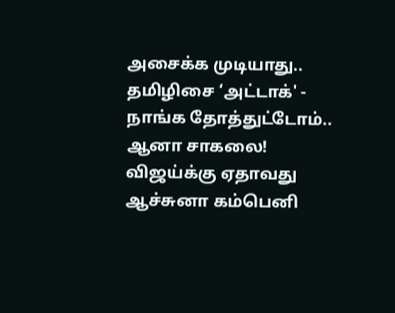அசைக்க முடியாது.. தமிழிசை ‘அட்டாக்' -
நாங்க தோத்துட்டோம்.. ஆனா சாகலை! விஜய்க்கு ஏதாவது ஆச்சுனா கம்பெனி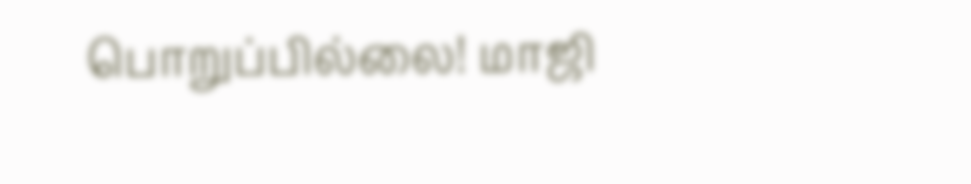பொறுப்பில்லை! மாஜி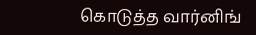கொடுத்த வார்னிங்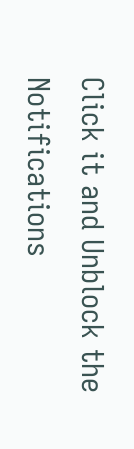Click it and Unblock the Notifications